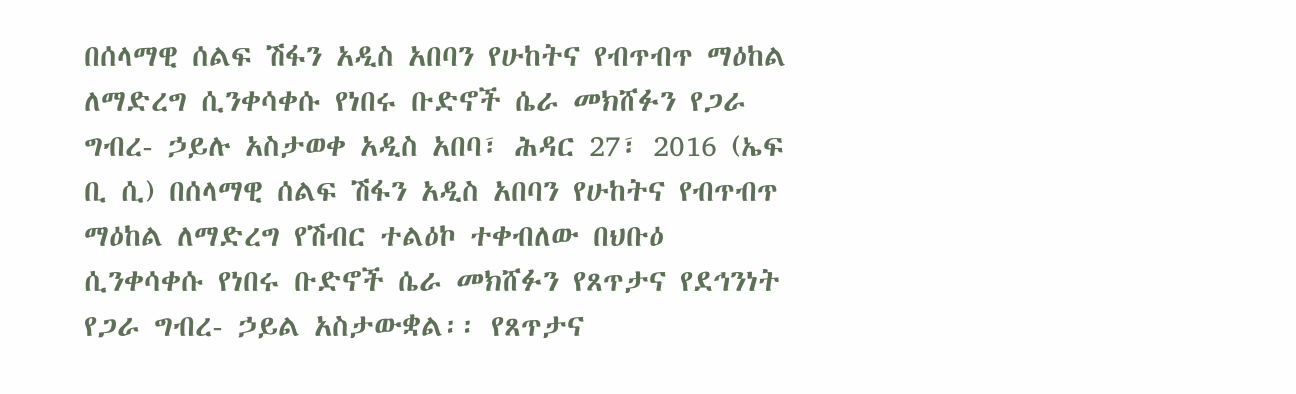በሰላማዊ ሰልፍ ሽፋን አዲስ አበባን የሁከትና የብጥብጥ ማዕከል ለማድረግ ሲንቀሳቀሱ የነበሩ ቡድኖች ሴራ መክሸፉን የጋራ ግብረ- ኃይሉ አስታወቀ አዲስ አበባ፣ ሕዳር 27፣ 2016 (ኤፍ ቢ ሲ) በሰላማዊ ሰልፍ ሽፋን አዲስ አበባን የሁከትና የብጥብጥ ማዕከል ለማድረግ የሽብር ተልዕኮ ተቀብለው በህቡዕ ሲንቀሳቀሱ የነበሩ ቡድኖች ሴራ መክሸፉን የጸጥታና የደኅንነት የጋራ ግብረ- ኃይል አስታውቋል፡፡ የጸጥታና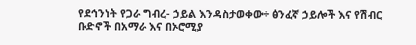የደኅንነት የጋራ ግብረ- ኃይል እንዳስታወቀው÷ ፅንፈኛ ኃይሎች እና የሽብር ቡድኖች በአማራ እና በኦሮሚያ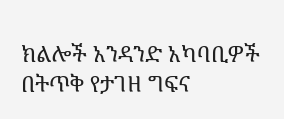ክልሎች አንዳንድ አካባቢዎች በትጥቅ የታገዘ ግፍና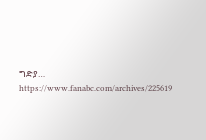ግድያ… https://www.fanabc.com/archives/225619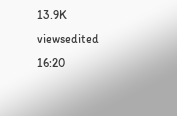13.9K viewsedited 16:20